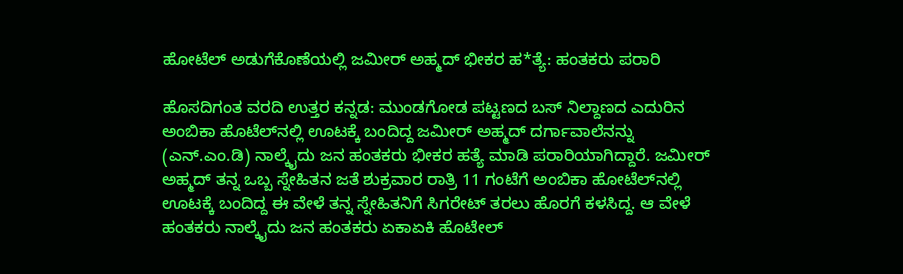ಹೋಟೆಲ್ ಅಡುಗೆಕೊಣೆಯಲ್ಲಿ ಜಮೀರ್ ಅಹ್ಮದ್‌ ಭೀಕರ ಹ*ತ್ಯೆ: ಹಂತಕರು ಪರಾರಿ

ಹೊಸದಿಗಂತ ವರದಿ ಉತ್ತರ ಕನ್ನಡ: ಮುಂಡಗೋಡ ಪಟ್ಟಣದ‌ ಬಸ್ ನಿಲ್ದಾಣದ ಎದುರಿನ ಅಂಬಿಕಾ ಹೊಟೆಲ್‌ನಲ್ಲಿ ಊಟಕ್ಕೆ ಬಂದಿದ್ದ ಜಮೀರ್ ಅಹ್ಮದ್‌ ದರ್ಗಾವಾಲೆನನ್ನು (ಎನ್.ಎಂ.ಡಿ) ನಾಲ್ಕೈದು ಜನ ಹಂತಕರು ಭೀಕರ ಹತ್ಯೆ ಮಾಡಿ ಪರಾರಿಯಾಗಿದ್ದಾರೆ. ಜಮೀರ್ ಅಹ್ಮದ್ ತನ್ನ ಒಬ್ಬ ಸ್ನೇಹಿತನ ಜತೆ ಶುಕ್ರವಾರ ರಾತ್ರಿ 11 ಗಂಟೆಗೆ ಅಂಬಿಕಾ ಹೋಟೆಲ್‌ನಲ್ಲಿ ಊಟಕ್ಕೆ ಬಂದಿದ್ದ ಈ ವೇಳೆ ತನ್ನ ಸ್ನೇಹಿತನಿಗೆ ಸಿಗರೇಟ್ ತರಲು ಹೊರಗೆ ಕಳಸಿದ್ದ. ಆ ವೇಳೆ ಹಂತಕರು ನಾಲ್ಕೈದು ಜನ ಹಂತಕರು ಏಕಾಏಕಿ ಹೊಟೇಲ್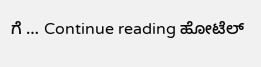ಗೆ … Continue reading ಹೋಟೆಲ್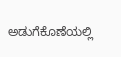ಅಡುಗೆಕೊಣೆಯಲ್ಲಿ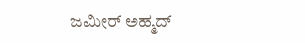ಜಮೀರ್ ಅಹ್ಮದ್‌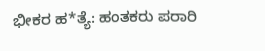ಭೀಕರ ಹ*ತ್ಯೆ: ಹಂತಕರು ಪರಾರಿ